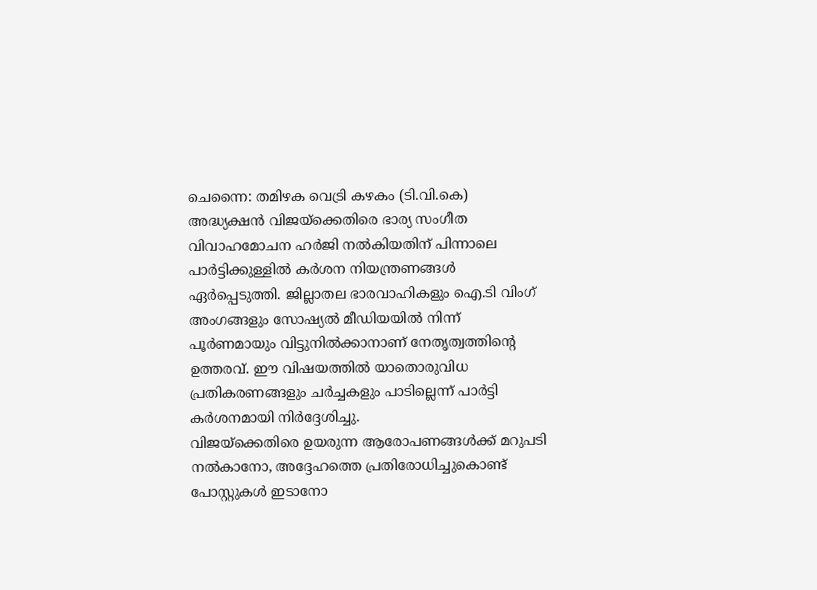ചെന്നൈ: തമിഴക വെട്രി കഴകം (ടി.വി.കെ) അദ്ധ്യക്ഷൻ വിജയ്ക്കെതിരെ ഭാര്യ സംഗീത വിവാഹമോചന ഹർജി നൽകിയതിന് പിന്നാലെ പാർട്ടിക്കുള്ളിൽ കർശന നിയന്ത്രണങ്ങൾ ഏർപ്പെടുത്തി. ജില്ലാതല ഭാരവാഹികളും ഐ.ടി വിംഗ് അംഗങ്ങളും സോഷ്യൽ മീഡിയയിൽ നിന്ന് പൂർണമായും വിട്ടുനിൽക്കാനാണ് നേതൃത്വത്തിന്റെ ഉത്തരവ്. ഈ വിഷയത്തിൽ യാതൊരുവിധ പ്രതികരണങ്ങളും ചർച്ചകളും പാടില്ലെന്ന് പാർട്ടി കർശനമായി നിർദ്ദേശിച്ചു.
വിജയ്ക്കെതിരെ ഉയരുന്ന ആരോപണങ്ങൾക്ക് മറുപടി നൽകാനോ, അദ്ദേഹത്തെ പ്രതിരോധിച്ചുകൊണ്ട് പോസ്റ്റുകൾ ഇടാനോ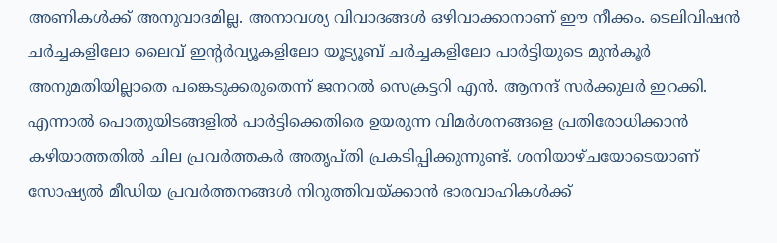അണികൾക്ക് അനുവാദമില്ല. അനാവശ്യ വിവാദങ്ങൾ ഒഴിവാക്കാനാണ് ഈ നീക്കം. ടെലിവിഷൻ ചർച്ചകളിലോ ലൈവ് ഇന്റർവ്യൂകളിലോ യൂട്യൂബ് ചർച്ചകളിലോ പാർട്ടിയുടെ മുൻകൂർ അനുമതിയില്ലാതെ പങ്കെടുക്കരുതെന്ന് ജനറൽ സെക്രട്ടറി എൻ. ആനന്ദ് സർക്കുലർ ഇറക്കി.
എന്നാൽ പൊതുയിടങ്ങളിൽ പാർട്ടിക്കെതിരെ ഉയരുന്ന വിമർശനങ്ങളെ പ്രതിരോധിക്കാൻ കഴിയാത്തതിൽ ചില പ്രവർത്തകർ അതൃപ്തി പ്രകടിപ്പിക്കുന്നുണ്ട്. ശനിയാഴ്ചയോടെയാണ് സോഷ്യൽ മീഡിയ പ്രവർത്തനങ്ങൾ നിറുത്തിവയ്ക്കാൻ ഭാരവാഹികൾക്ക്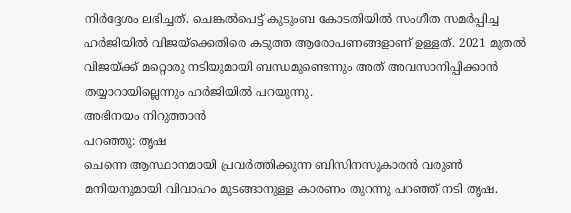നിർദ്ദേശം ലഭിച്ചത്. ചെങ്കൽപെട്ട് കുടുംബ കോടതിയിൽ സംഗീത സമർപ്പിച്ച ഹർജിയിൽ വിജയ്ക്കെതിരെ കടുത്ത ആരോപണങ്ങളാണ് ഉള്ളത്. 2021 മുതൽ വിജയ്ക്ക് മറ്റൊരു നടിയുമായി ബന്ധമുണ്ടെന്നും അത് അവസാനിപ്പിക്കാൻ തയ്യാറായില്ലെന്നും ഹർജിയിൽ പറയുന്നു.
അഭിനയം നിറുത്താൻ
പറഞ്ഞു: തൃഷ
ചെന്നെ ആസ്ഥാനമായി പ്രവർത്തിക്കുന്ന ബിസിനസുകാരൻ വരുൺ മനിയനുമായി വിവാഹം മുടങ്ങാനുള്ള കാരണം തുറന്നു പറഞ്ഞ് നടി തൃഷ.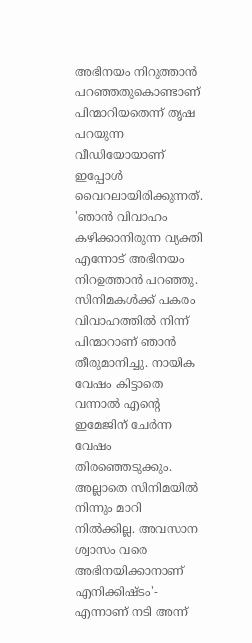അഭിനയം നിറുത്താൻ പറഞ്ഞതുകൊണ്ടാണ് പിന്മാറിയതെന്ന് തൃഷ പറയുന്ന വീഡിയോയാണ് ഇപ്പോൾ വൈറലായിരിക്കുന്നത്. 'ഞാൻ വിവാഹം കഴിക്കാനിരുന്ന വ്യക്തി എന്നോട് അഭിനയം നിറഉത്താൻ പറഞ്ഞു. സിനിമകൾക്ക് പകരം വിവാഹത്തിൽ നിന്ന് പിന്മാറാണ് ഞാൻ തീരുമാനിച്ചു. നായിക വേഷം കിട്ടാതെ വന്നാൽ എന്റെ ഇമേജിന് ചേർന്ന വേഷം തിരഞ്ഞെടുക്കും. അല്ലാതെ സിനിമയിൽ നിന്നും മാറി നിൽക്കില്ല. അവസാന ശ്വാസം വരെ അഭിനയിക്കാനാണ് എനിക്കിഷ്ടം'- എന്നാണ് നടി അന്ന്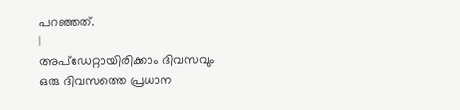പറഞ്ഞത്.
|
അപ്ഡേറ്റായിരിക്കാം ദിവസവും
ഒരു ദിവസത്തെ പ്രധാന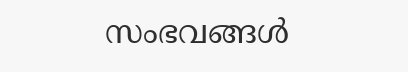സംഭവങ്ങൾ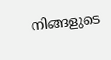നിങ്ങളുടെ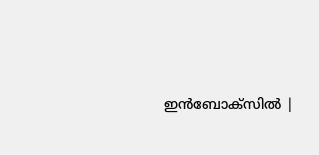ഇൻബോക്സിൽ |